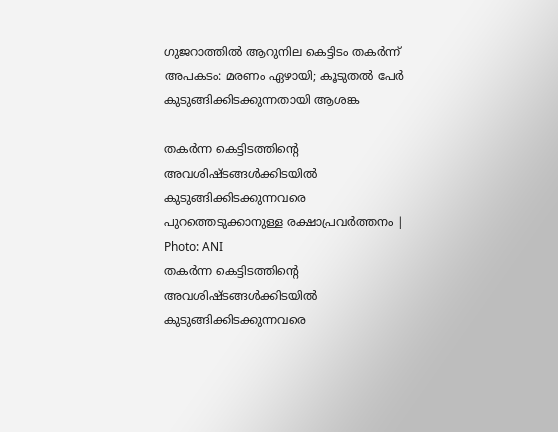ഗുജറാത്തില്‍ ആറുനില കെട്ടിടം തകര്‍ന്ന് അപകടം: മരണം ഏഴായി; കൂടുതൽ പേർ കുടുങ്ങിക്കിടക്കുന്നതായി ആശങ്ക

തകർന്ന കെട്ടിടത്തിന്റെ അവശിഷ്ടങ്ങൾക്കിടയിൽ കുടുങ്ങിക്കിടക്കുന്നവരെ പുറത്തെടുക്കാനുള്ള രക്ഷാപ്രവർത്തനം | Photo: ANI
തകർന്ന കെട്ടിടത്തിന്റെ അവശിഷ്ടങ്ങൾക്കിടയിൽ കുടുങ്ങിക്കിടക്കുന്നവരെ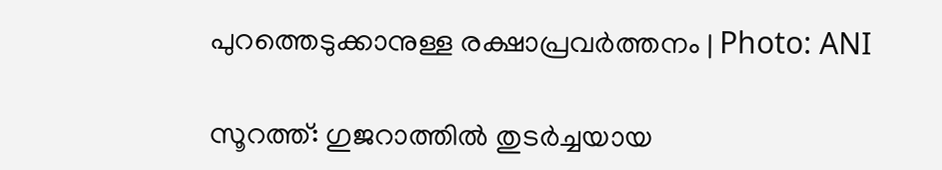പുറത്തെടുക്കാനുള്ള രക്ഷാപ്രവർത്തനം | Photo: ANI

സൂറത്ത്: ഗുജറാത്തില്‍ തുടര്‍ച്ചയായ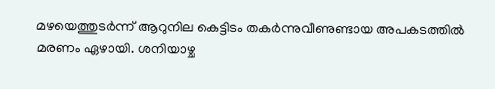മഴയെത്തുടര്‍ന്ന് ആറുനില കെട്ടിടം തകര്‍ന്നുവീണുണ്ടായ അപകടത്തിൽ മരണം ഏഴായി. ശനിയാഴ്ച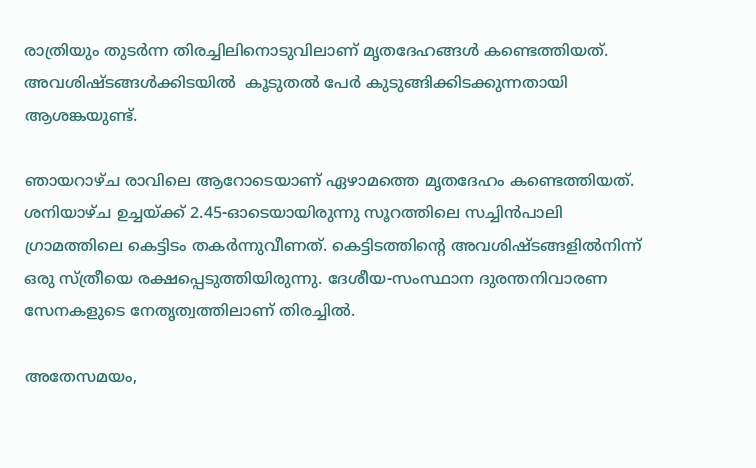രാത്രിയും തുടര്‍ന്ന തിരച്ചിലിനൊടുവിലാണ് മൃതദേഹങ്ങള്‍ കണ്ടെത്തിയത്. അവശിഷ്ടങ്ങൾക്കിടയിൽ  കൂടുതൽ പേർ കുടുങ്ങിക്കിടക്കുന്നതായി ആശങ്കയുണ്ട്.

ഞായറാഴ്ച രാവിലെ ആറോടെയാണ് ഏഴാമത്തെ മൃതദേഹം കണ്ടെത്തിയത്. ശനിയാഴ്ച ഉച്ചയ്ക്ക് 2.45-ഓടെയായിരുന്നു സൂറത്തിലെ സച്ചിന്‍പാലി ഗ്രാമത്തിലെ കെട്ടിടം തകര്‍ന്നുവീണത്. കെട്ടിടത്തിന്റെ അവശിഷ്ടങ്ങളില്‍നിന്ന് ഒരു സ്ത്രീയെ രക്ഷപ്പെടുത്തിയിരുന്നു. ദേശീയ-സംസ്ഥാന ദുരന്തനിവാരണ സേനകളുടെ നേതൃത്വത്തിലാണ് തിരച്ചില്‍.

അതേസമയം,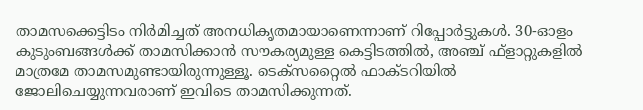താമസക്കെട്ടിടം നിര്‍മിച്ചത് അനധികൃതമായാണെന്നാണ് റിപ്പോര്‍ട്ടുകള്‍. 30-ഓളം കുടുംബങ്ങള്‍ക്ക് താമസിക്കാന്‍ സൗകര്യമുള്ള കെട്ടിടത്തില്‍, അഞ്ച് ഫ്‌ളാറ്റുകളില്‍ മാത്രമേ താമസമുണ്ടായിരുന്നുള്ളൂ. ടെക്‌സറ്റൈല്‍ ഫാക്ടറിയില്‍ ജോലിചെയ്യുന്നവരാണ് ഇവിടെ താമസിക്കുന്നത്.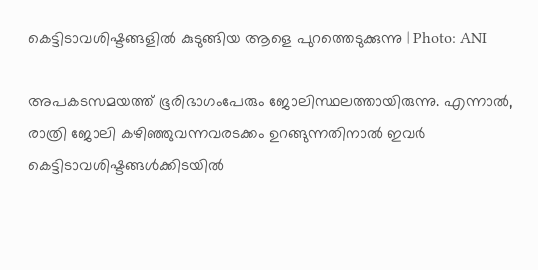കെട്ടിടാവശിഷ്ടങ്ങളില്‍ കുടുങ്ങിയ ആളെ പുറത്തെടുക്കുന്നു | Photo: ANI

അപകടസമയത്ത് ഭൂരിഭാഗംപേരും ജോലിസ്ഥലത്തായിരുന്നു. എന്നാല്‍, രാത്രി ജോലി കഴിഞ്ഞുവന്നവരടക്കം ഉറങ്ങുന്നതിനാല്‍ ഇവര്‍ കെട്ടിടാവശിഷ്ടങ്ങള്‍ക്കിടയില്‍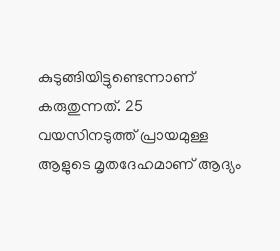കുടുങ്ങിയിട്ടുണ്ടെന്നാണ് കരുതുന്നത്. 25 വയസിനടുത്ത് പ്രായമുള്ള ആളുടെ മൃതദേഹമാണ് ആദ്യം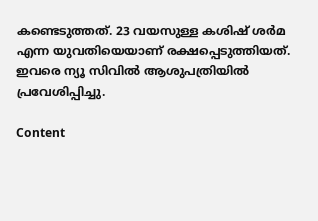കണ്ടെടുത്തത്. 23 വയസുള്ള കശിഷ് ശര്‍മ എന്ന യുവതിയെയാണ് രക്ഷപ്പെടുത്തിയത്. ഇവരെ ന്യൂ സിവില്‍ ആശുപത്രിയില്‍ പ്രവേശിപ്പിച്ചു.

Content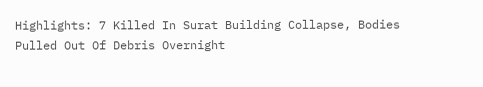Highlights: 7 Killed In Surat Building Collapse, Bodies Pulled Out Of Debris Overnight